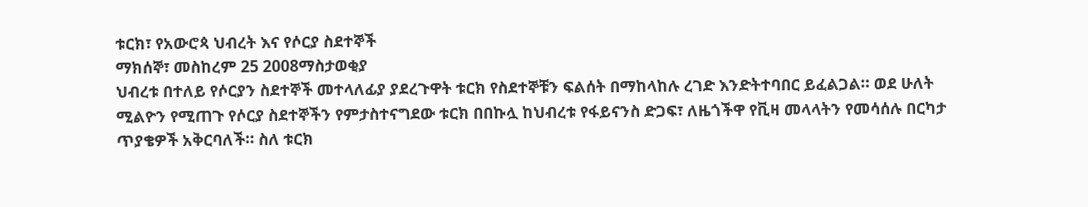ቱርክ፣ የአውሮጳ ህብረት እና የሶርያ ስደተኞች
ማክሰኞ፣ መስከረም 25 2008ማስታወቂያ
ህብረቱ በተለይ የሶርያን ስደተኞች መተላለፊያ ያደረጉዋት ቱርክ የስደተኞቹን ፍልሰት በማከላከሉ ረገድ እንድትተባበር ይፈልጋል። ወደ ሁለት ሚልዮን የሚጠጉ የሶርያ ስደተኞችን የምታስተናግደው ቱርክ በበኩሏ ከህብረቱ የፋይናንስ ድጋፍ፣ ለዜጎችዋ የቪዛ መላላትን የመሳሰሉ በርካታ ጥያቄዎች አቅርባለች። ስለ ቱርክ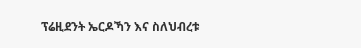ፕሬዚደንት ኤርዶኻን እና ስለህብረቱ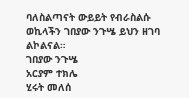ባለስልጣናት ውይይት የብራስልሱ ወኪላችን ገበያው ንጉሤ ይህን ዘገባ ልኮልናል።
ገበያው ንጉሤ
አርያም ተክሌ
ሂሩት መለሰ